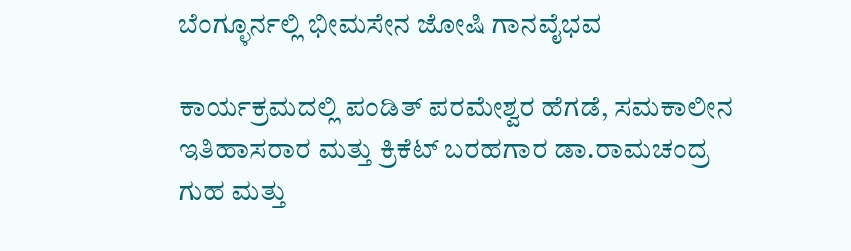ಬೆಂಗ್ಳೂರ್ನಲ್ಲಿ ಭೀಮಸೇನ ಜೋಷಿ ಗಾನವೈಭವ

ಕಾರ್ಯಕ್ರಮದಲ್ಲಿ ಪಂಡಿತ್ ಪರಮೇಶ್ವರ ಹೆಗಡೆ, ಸಮಕಾಲೀನ ಇತಿಹಾಸರಾರ ಮತ್ತು ಕ್ರಿಕೆಟ್ ಬರಹಗಾರ ಡಾ.ರಾಮಚಂದ್ರ ಗುಹ ಮತ್ತು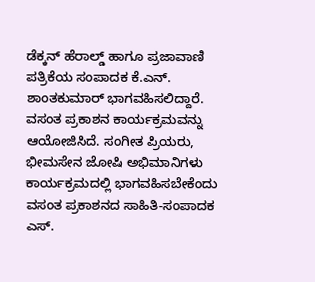ಡೆಕ್ಕನ್ ಹೆರಾಲ್ಡ್ ಹಾಗೂ ಪ್ರಜಾವಾಣಿ ಪತ್ರಿಕೆಯ ಸಂಪಾದಕ ಕೆ.ಎನ್. ಶಾಂತಕುಮಾರ್ ಭಾಗವಹಿಸಲಿದ್ದಾರೆ. ವಸಂತ ಪ್ರಕಾಶನ ಕಾರ್ಯಕ್ರಮವನ್ನು ಆಯೋಜಿಸಿದೆ. ಸಂಗೀತ ಪ್ರಿಯರು, ಭೀಮಸೇನ ಜೋಷಿ ಅಭಿಮಾನಿಗಳು ಕಾರ್ಯಕ್ರಮದಲ್ಲಿ ಭಾಗವಹಿಸಬೇಕೆಂದು ವಸಂತ ಪ್ರಕಾಶನದ ಸಾಹಿತಿ-ಸಂಪಾದಕ ಎಸ್.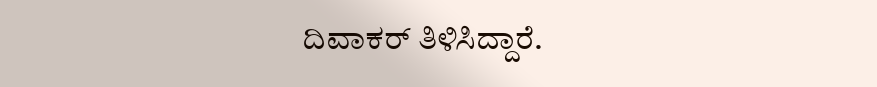ದಿವಾಕರ್ ತಿಳಿಸಿದ್ದಾರೆ.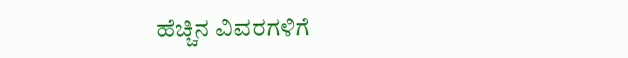ಹೆಚ್ಚಿನ ವಿವರಗಳಿಗೆ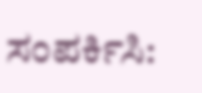ಸಂಪರ್ಕಿಸಿ: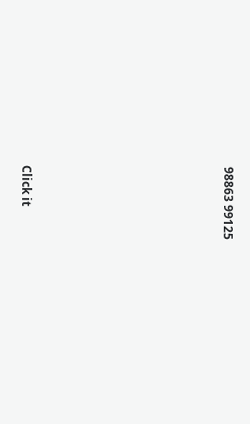98863 99125












Click it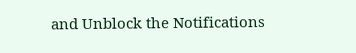and Unblock the Notifications